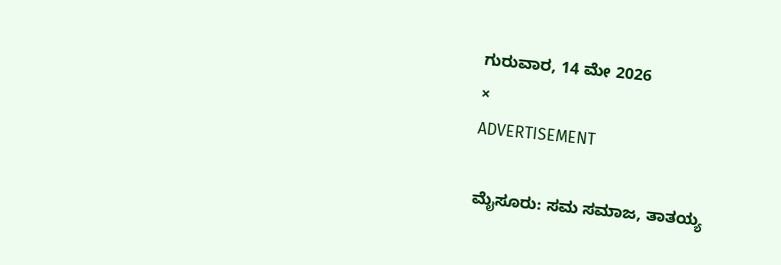ಗುರುವಾರ, 14 ಮೇ 2026
×
ADVERTISEMENT

ಮೈಸೂರು: ಸಮ ಸಮಾಜ, ತಾತಯ್ಯ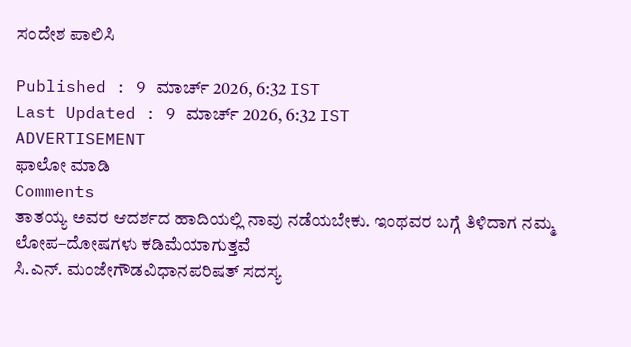ಸಂದೇಶ ಪಾಲಿಸಿ

Published : 9 ಮಾರ್ಚ್ 2026, 6:32 IST
Last Updated : 9 ಮಾರ್ಚ್ 2026, 6:32 IST
ADVERTISEMENT
ಫಾಲೋ ಮಾಡಿ
Comments
ತಾತಯ್ಯ ಅವರ ಆದರ್ಶದ ಹಾದಿಯಲ್ಲಿ ನಾವು ನಡೆಯಬೇಕು. ಇಂಥವರ ಬಗ್ಗೆ ತಿಳಿದಾಗ ನಮ್ಮ ಲೋಪ–ದೋಷಗಳು ಕಡಿಮೆಯಾಗುತ್ತವೆ
ಸಿ.ಎನ್. ಮಂಜೇಗೌಡವಿಧಾನಪರಿಷತ್‌ ಸದಸ್ಯ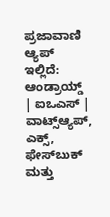ಪ್ರಜಾವಾಣಿ ಆ್ಯಪ್ ಇಲ್ಲಿದೆ: ಆಂಡ್ರಾಯ್ಡ್ | ಐಒಎಸ್ | ವಾಟ್ಸ್ಆ್ಯಪ್, ಎಕ್ಸ್, ಫೇಸ್‌ಬುಕ್ ಮತ್ತು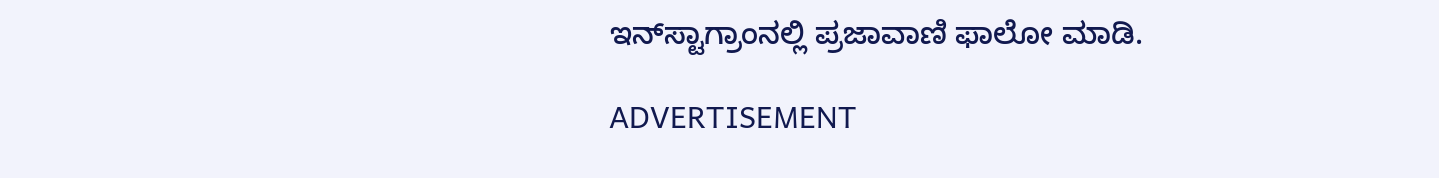ಇನ್‌ಸ್ಟಾಗ್ರಾಂನಲ್ಲಿ ಪ್ರಜಾವಾಣಿ ಫಾಲೋ ಮಾಡಿ.

ADVERTISEMENT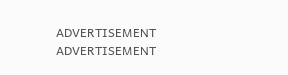ADVERTISEMENT
ADVERTISEMENT